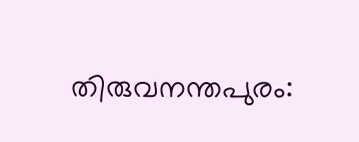തിരുവനന്തപുരം: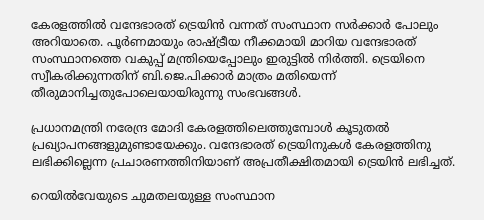കേരളത്തില്‍ വന്ദേഭാരത് ട്രെയിന്‍ വന്നത് സംസ്ഥാന സര്‍ക്കാര്‍ പോലും അറിയാതെ. പൂര്‍ണമായും രാഷ്ട്രീയ നീക്കമായി മാറിയ വന്ദേഭാരത് സംസ്ഥാനത്തെ വകുപ്പ് മന്ത്രിയെപ്പോലും ഇരുട്ടില്‍ നിര്‍ത്തി. ട്രെയിനെ സ്വീകരിക്കുന്നതിന് ബി.ജെ.പിക്കാര്‍ മാത്രം മതിയെന്ന് തീരുമാനിച്ചതുപോലെയായിരുന്നു സംഭവങ്ങള്‍.

പ്രധാനമന്ത്രി നരേന്ദ്ര മോദി കേരളത്തിലെത്തുമ്പോള്‍ കൂടുതല്‍ പ്രഖ്യാപനങ്ങളുമുണ്ടായേക്കും. വന്ദേഭാരത് ട്രെയിനുകള്‍ കേരളത്തിനു ലഭിക്കില്ലെന്ന പ്രചാരണത്തിനിയാണ് അപ്രതീക്ഷിതമായി ട്രെയിന്‍ ലഭിച്ചത്.

റെയില്‍വേയുടെ ചുമതലയുള്ള സംസ്ഥാന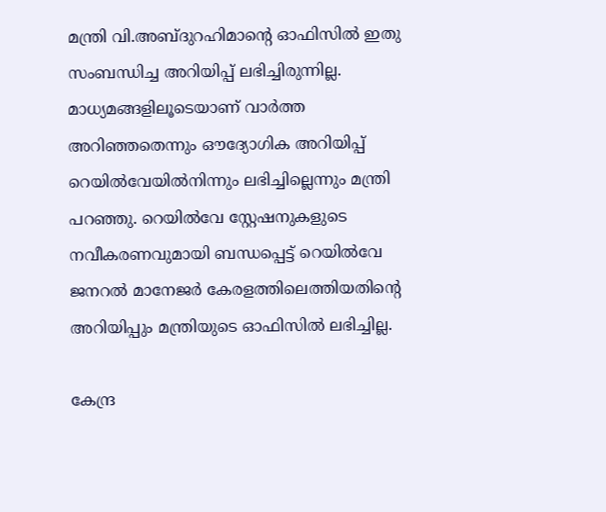മന്ത്രി വി.അബ്ദുറഹിമാന്റെ ഓഫിസില്‍ ഇതു സംബന്ധിച്ച അറിയിപ്പ് ലഭിച്ചിരുന്നില്ല. മാധ്യമങ്ങളിലൂടെയാണ് വാര്‍ത്ത അറിഞ്ഞതെന്നും ഔദ്യോഗിക അറിയിപ്പ് റെയില്‍വേയില്‍നിന്നും ലഭിച്ചില്ലെന്നും മന്ത്രി പറഞ്ഞു. റെയില്‍വേ സ്റ്റേഷനുകളുടെ നവീകരണവുമായി ബന്ധപ്പെട്ട് റെയില്‍വേ ജനറല്‍ മാനേജര്‍ കേരളത്തിലെത്തിയതിന്റെ അറിയിപ്പും മന്ത്രിയുടെ ഓഫിസില്‍ ലഭിച്ചില്ല.

കേന്ദ്ര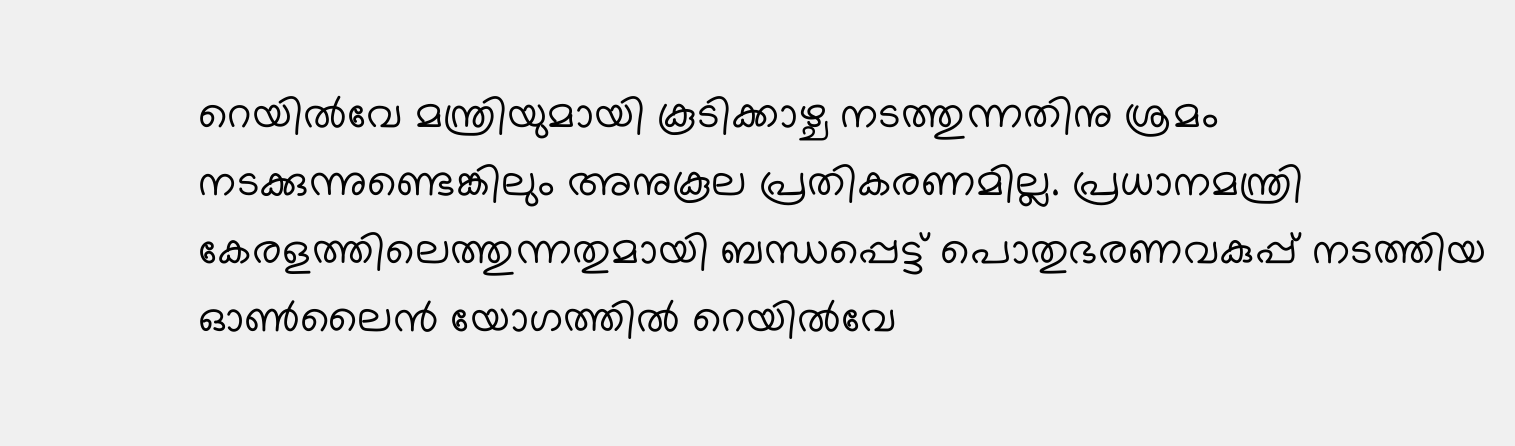റെയില്‍വേ മന്ത്രിയുമായി കൂടിക്കാഴ്ച നടത്തുന്നതിനു ശ്രമം നടക്കുന്നുണ്ടെങ്കിലും അനുകൂല പ്രതികരണമില്ല. പ്രധാനമന്ത്രി കേരളത്തിലെത്തുന്നതുമായി ബന്ധപ്പെട്ട് പൊതുഭരണവകുപ്പ് നടത്തിയ ഓണ്‍ലൈന്‍ യോഗത്തില്‍ റെയില്‍വേ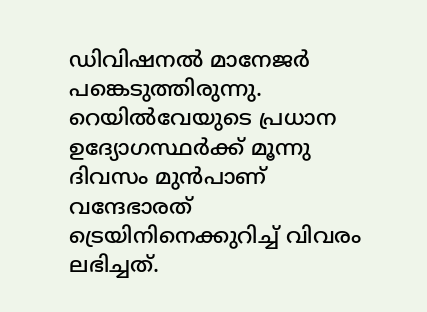ഡിവിഷനല്‍ മാനേജര്‍ പങ്കെടുത്തിരുന്നു. റെയില്‍വേയുടെ പ്രധാന ഉദ്യോഗസ്ഥര്‍ക്ക് മൂന്നു ദിവസം മുന്‍പാണ് വന്ദേഭാരത് ട്രെയിനിനെക്കുറിച്ച് വിവരം ലഭിച്ചത്.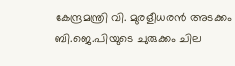കേന്ദ്രമന്ത്രി വി. മുരളീധരന്‍ അടക്കം ബി.ജെ.പിയുടെ ചുരുക്കം ചില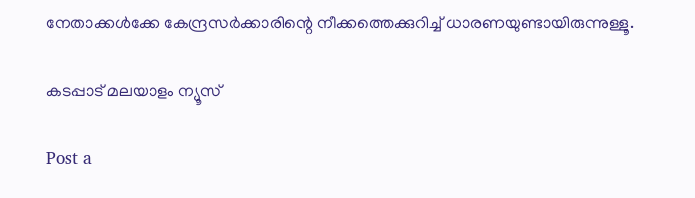നേതാക്കള്‍ക്കേ കേന്ദ്രസര്‍ക്കാരിന്റെ നീക്കത്തെക്കുറിച്ച് ധാരണയുണ്ടായിരുന്നുള്ളൂ.

കടപ്പാട് മലയാളം ന്യൂസ്

Post a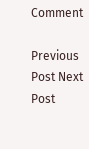Comment

Previous Post Next Post